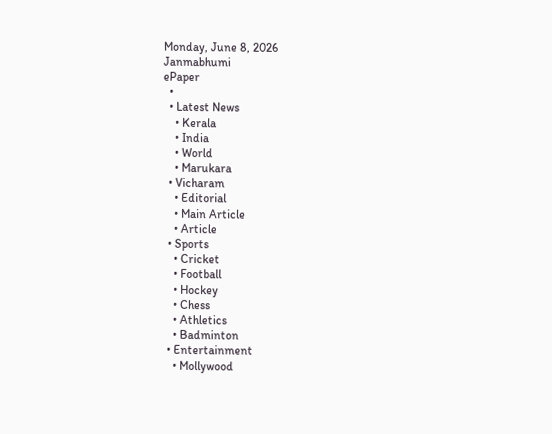Monday, June 8, 2026
Janmabhumi
ePaper
  •
  • Latest News
    • Kerala
    • India
    • World
    • Marukara
  • Vicharam
    • Editorial
    • Main Article
    • Article
  • Sports
    • Cricket
    • Football
    • Hockey
    • Chess
    • Athletics
    • Badminton
  • Entertainment
    • Mollywood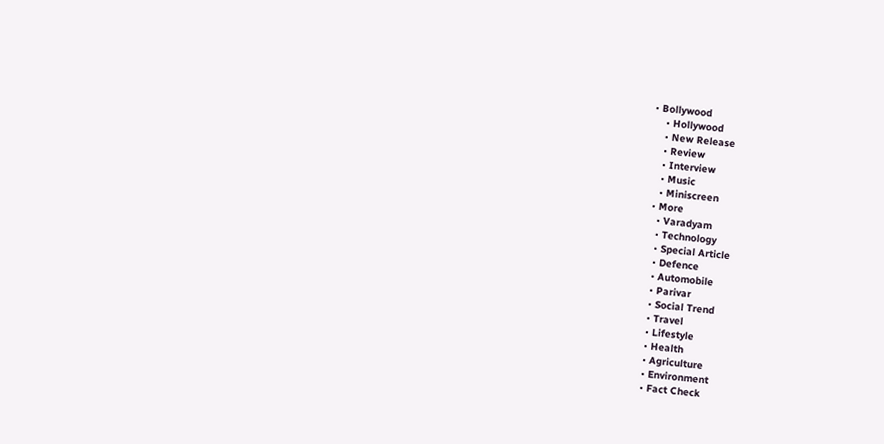• Bollywood
    • Hollywood
    • New Release
    • Review
    • Interview
    • Music
    • Miniscreen
  • More
    • Varadyam
    • Technology
    • Special Article
    • Defence
    • Automobile
    • Parivar
    • Social Trend
    • Travel
    • Lifestyle
    • Health
    • Agriculture
    • Environment
    • Fact Check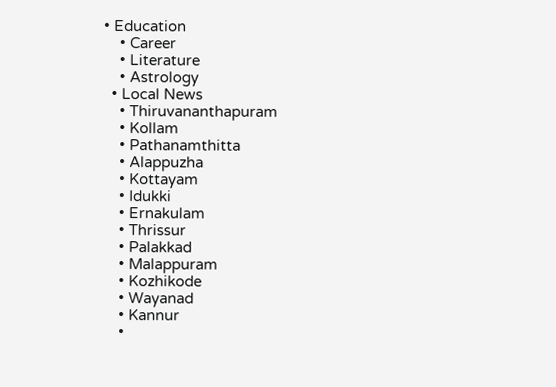• Education
    • Career
    • Literature
    • Astrology
  • Local News
    • Thiruvananthapuram
    • Kollam
    • Pathanamthitta
    • Alappuzha
    • Kottayam
    • Idukki
    • Ernakulam
    • Thrissur
    • Palakkad
    • Malappuram
    • Kozhikode
    • Wayanad
    • Kannur
    •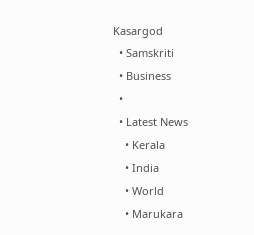Kasargod
  • Samskriti
  • Business
  •
  • Latest News
    • Kerala
    • India
    • World
    • Marukara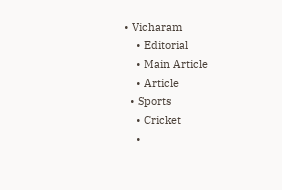• Vicharam
    • Editorial
    • Main Article
    • Article
  • Sports
    • Cricket
    •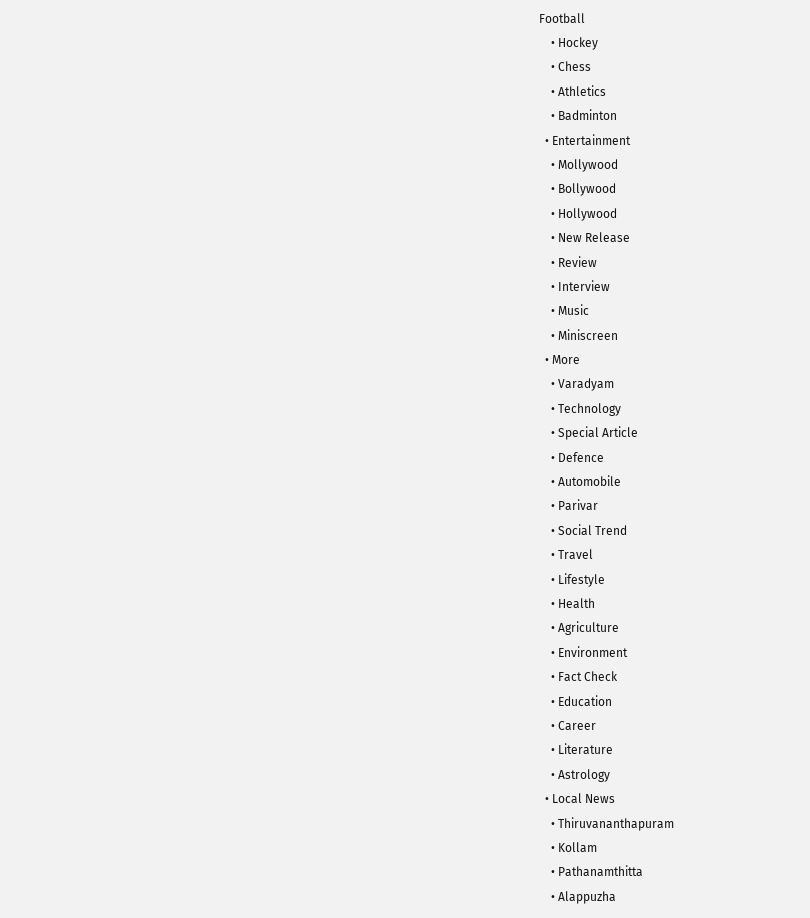Football
    • Hockey
    • Chess
    • Athletics
    • Badminton
  • Entertainment
    • Mollywood
    • Bollywood
    • Hollywood
    • New Release
    • Review
    • Interview
    • Music
    • Miniscreen
  • More
    • Varadyam
    • Technology
    • Special Article
    • Defence
    • Automobile
    • Parivar
    • Social Trend
    • Travel
    • Lifestyle
    • Health
    • Agriculture
    • Environment
    • Fact Check
    • Education
    • Career
    • Literature
    • Astrology
  • Local News
    • Thiruvananthapuram
    • Kollam
    • Pathanamthitta
    • Alappuzha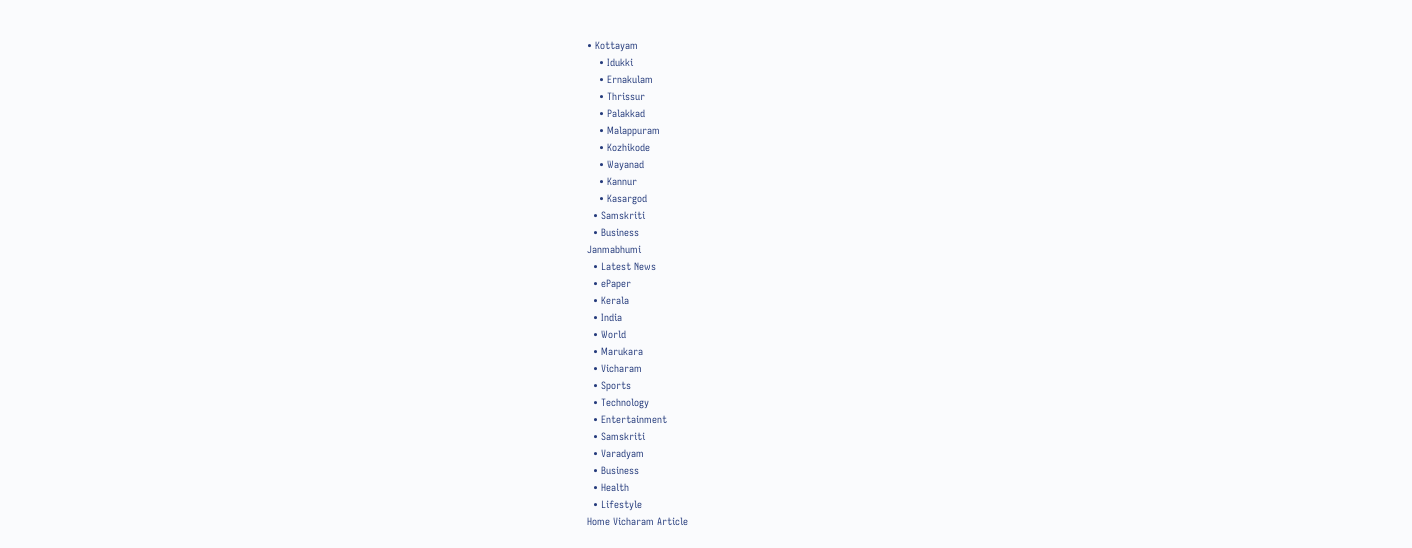• Kottayam
    • Idukki
    • Ernakulam
    • Thrissur
    • Palakkad
    • Malappuram
    • Kozhikode
    • Wayanad
    • Kannur
    • Kasargod
  • Samskriti
  • Business
Janmabhumi
  • Latest News
  • ePaper
  • Kerala
  • India
  • World
  • Marukara
  • Vicharam
  • Sports
  • Technology
  • Entertainment
  • Samskriti
  • Varadyam
  • Business
  • Health
  • Lifestyle
Home Vicharam Article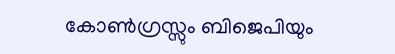കോണ്‍ഗ്രസ്സും ബിജെപിയും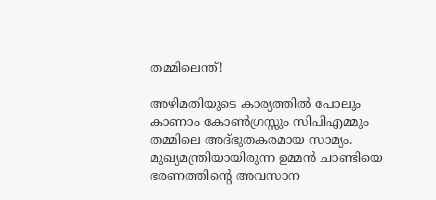തമ്മിലെന്ത്!

അഴിമതിയുടെ കാര്യത്തില്‍ പോലും കാണാം കോണ്‍ഗ്രസ്സും സിപിഎമ്മും തമ്മിലെ അദ്ഭുതകരമായ സാമ്യം. മുഖ്യമന്ത്രിയായിരുന്ന ഉമ്മന്‍ ചാണ്ടിയെ ഭരണത്തിന്റെ അവസാന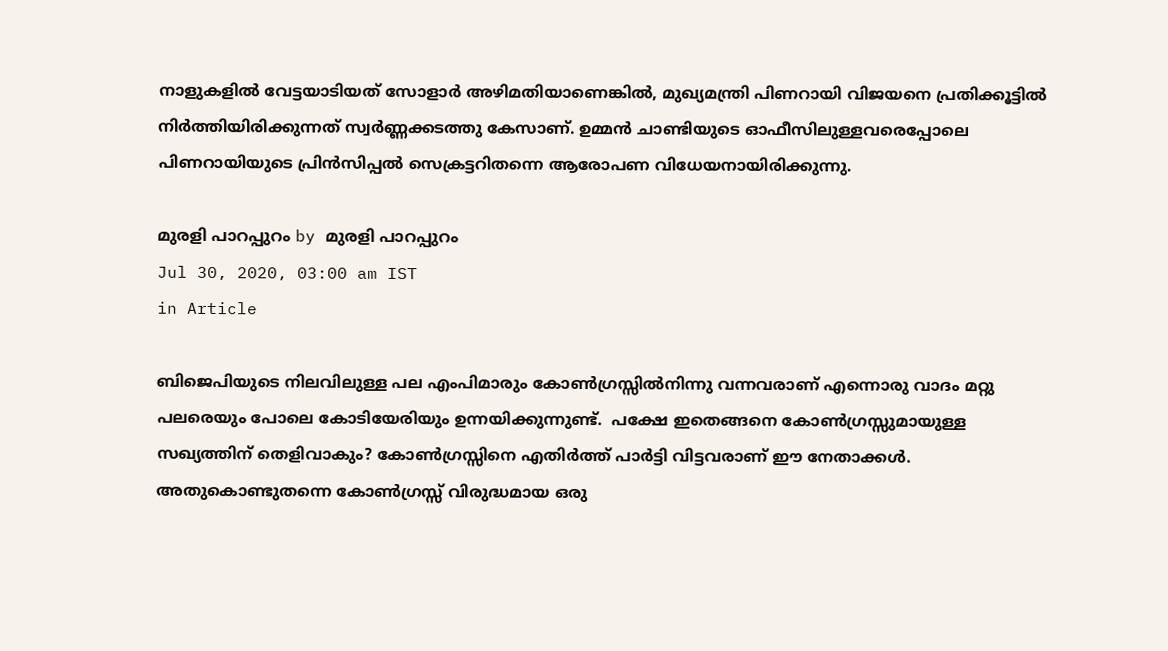നാളുകളില്‍ വേട്ടയാടിയത് സോളാര്‍ അഴിമതിയാണെങ്കില്‍, മുഖ്യമന്ത്രി പിണറായി വിജയനെ പ്രതിക്കൂട്ടില്‍ നിര്‍ത്തിയിരിക്കുന്നത് സ്വര്‍ണ്ണക്കടത്തു കേസാണ്. ഉമ്മന്‍ ചാണ്ടിയുടെ ഓഫീസിലുള്ളവരെപ്പോലെ പിണറായിയുടെ പ്രിന്‍സിപ്പല്‍ സെക്രട്ടറിതന്നെ ആരോപണ വിധേയനായിരിക്കുന്നു.

മുരളി പാറപ്പുറം by മുരളി പാറപ്പുറം
Jul 30, 2020, 03:00 am IST
in Article

ബിജെപിയുടെ നിലവിലുള്ള പല എംപിമാരും കോണ്‍ഗ്രസ്സില്‍നിന്നു വന്നവരാണ് എന്നൊരു വാദം മറ്റു പലരെയും പോലെ കോടിയേരിയും ഉന്നയിക്കുന്നുണ്ട്.  പക്ഷേ ഇതെങ്ങനെ കോണ്‍ഗ്രസ്സുമായുള്ള സഖ്യത്തിന് തെളിവാകും? കോണ്‍ഗ്രസ്സിനെ എതിര്‍ത്ത് പാര്‍ട്ടി വിട്ടവരാണ് ഈ നേതാക്കള്‍. അതുകൊണ്ടുതന്നെ കോണ്‍ഗ്രസ്സ് വിരുദ്ധമായ ഒരു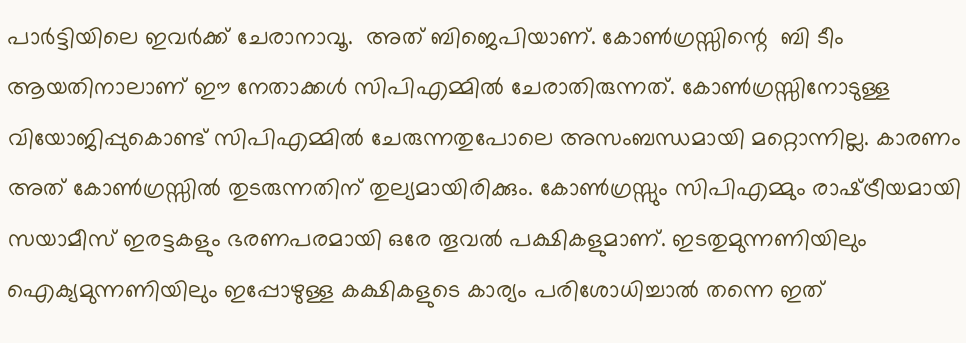പാര്‍ട്ടിയിലെ ഇവര്‍ക്ക് ചേരാനാവൂ.  അത് ബിജെപിയാണ്. കോണ്‍ഗ്രസ്സിന്റെ  ബി ടീം ആയതിനാലാണ് ഈ നേതാക്കള്‍ സിപിഎമ്മില്‍ ചേരാതിരുന്നത്. കോണ്‍ഗ്രസ്സിനോടുള്ള വിയോജിപ്പുകൊണ്ട് സിപിഎമ്മില്‍ ചേരുന്നതുപോലെ അസംബന്ധമായി മറ്റൊന്നില്ല. കാരണം അത് കോണ്‍ഗ്രസ്സില്‍ തുടരുന്നതിന് തുല്യമായിരിക്കും. കോണ്‍ഗ്രസ്സും സിപിഎമ്മും രാഷ്‌ട്രീയമായി സയാമീസ് ഇരട്ടകളും ഭരണപരമായി ഒരേ തൂവല്‍ പക്ഷികളുമാണ്. ഇടതുമുന്നണിയിലും ഐക്യമുന്നണിയിലും ഇപ്പോഴുള്ള കക്ഷികളുടെ കാര്യം പരിശോധിച്ചാല്‍ തന്നെ ഇത്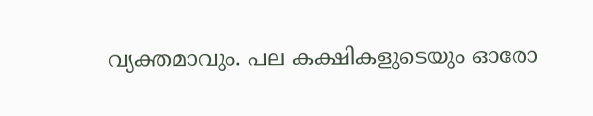വ്യക്തമാവും. പല കക്ഷികളുടെയും ഓരോ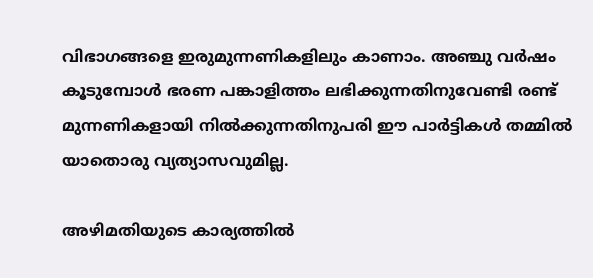വിഭാഗങ്ങളെ ഇരുമുന്നണികളിലും കാണാം. അഞ്ചു വര്‍ഷം കൂടുമ്പോള്‍ ഭരണ പങ്കാളിത്തം ലഭിക്കുന്നതിനുവേണ്ടി രണ്ട് മുന്നണികളായി നില്‍ക്കുന്നതിനുപരി ഈ പാര്‍ട്ടികള്‍ തമ്മില്‍ യാതൊരു വ്യത്യാസവുമില്ല.

അഴിമതിയുടെ കാര്യത്തില്‍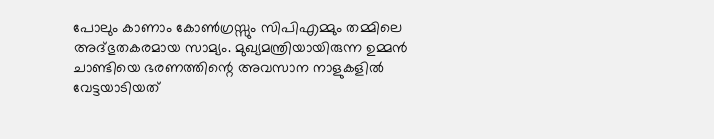പോലും കാണാം കോണ്‍ഗ്രസ്സും സിപിഎമ്മും തമ്മിലെ  അദ്ഭുതകരമായ സാമ്യം. മുഖ്യമന്ത്രിയായിരുന്ന ഉമ്മന്‍ ചാണ്ടിയെ ഭരണത്തിന്റെ അവസാന നാളുകളില്‍ വേട്ടയാടിയത്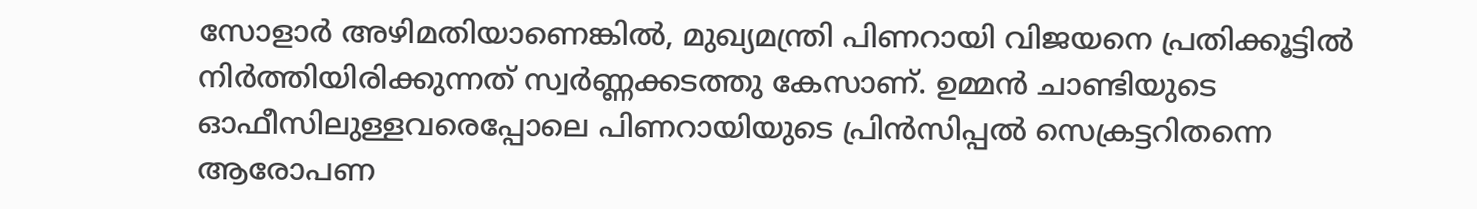സോളാര്‍ അഴിമതിയാണെങ്കില്‍, മുഖ്യമന്ത്രി പിണറായി വിജയനെ പ്രതിക്കൂട്ടില്‍ നിര്‍ത്തിയിരിക്കുന്നത് സ്വര്‍ണ്ണക്കടത്തു കേസാണ്. ഉമ്മന്‍ ചാണ്ടിയുടെ ഓഫീസിലുള്ളവരെപ്പോലെ പിണറായിയുടെ പ്രിന്‍സിപ്പല്‍ സെക്രട്ടറിതന്നെ ആരോപണ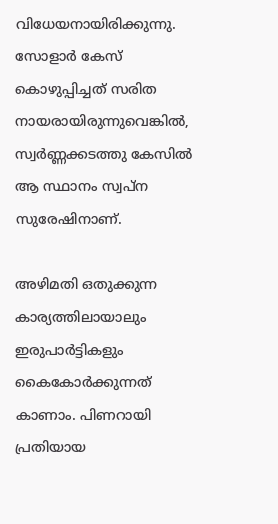വിധേയനായിരിക്കുന്നു. സോളാര്‍ കേസ് കൊഴുപ്പിച്ചത് സരിത നായരായിരുന്നുവെങ്കില്‍, സ്വര്‍ണ്ണക്കടത്തു കേസില്‍ ആ സ്ഥാനം സ്വപ്ന സുരേഷിനാണ്.

അഴിമതി ഒതുക്കുന്ന കാര്യത്തിലായാലും ഇരുപാര്‍ട്ടികളും കൈകോര്‍ക്കുന്നത് കാണാം. പിണറായി പ്രതിയായ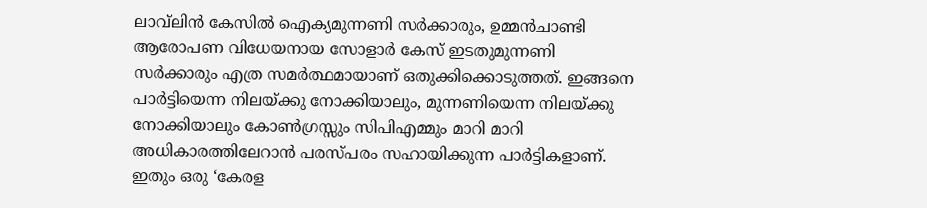ലാവ്‌ലിന്‍ കേസില്‍ ഐക്യമുന്നണി സര്‍ക്കാരും, ഉമ്മന്‍ചാണ്ടി ആരോപണ വിധേയനായ സോളാര്‍ കേസ് ഇടതുമുന്നണി സര്‍ക്കാരും എത്ര സമര്‍ത്ഥമായാണ് ഒതുക്കിക്കൊടുത്തത്. ഇങ്ങനെ പാര്‍ട്ടിയെന്ന നിലയ്‌ക്കു നോക്കിയാലും, മുന്നണിയെന്ന നിലയ്‌ക്കു നോക്കിയാലും കോണ്‍ഗ്രസ്സും സിപിഎമ്മും മാറി മാറി അധികാരത്തിലേറാന്‍ പരസ്പരം സഹായിക്കുന്ന പാര്‍ട്ടികളാണ്. ഇതും ഒരു ‘കേരള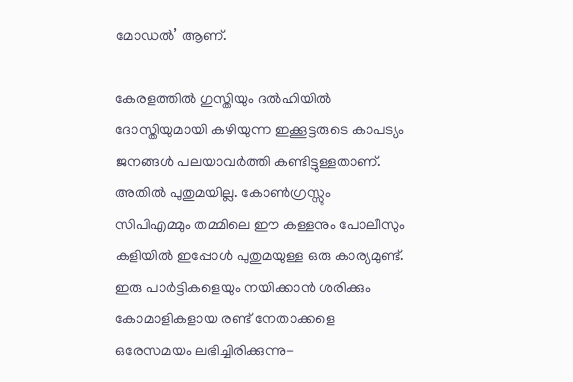മോഡല്‍’ ആണ്.

കേരളത്തില്‍ ഗുസ്തിയും ദല്‍ഹിയില്‍ ദോസ്തിയുമായി കഴിയുന്ന ഇക്കൂട്ടരുടെ കാപട്യം ജനങ്ങള്‍ പലയാവര്‍ത്തി കണ്ടിട്ടുള്ളതാണ്. അതില്‍ പുതുമയില്ല. കോണ്‍ഗ്രസ്സും സിപിഎമ്മും തമ്മിലെ ഈ കള്ളനും പോലീസും കളിയില്‍ ഇപ്പോള്‍ പുതുമയുള്ള ഒരു കാര്യമുണ്ട്. ഇരു പാര്‍ട്ടികളെയും നയിക്കാന്‍ ശരിക്കും കോമാളികളായ രണ്ട് നേതാക്കളെ ഒരേസമയം ലഭിച്ചിരിക്കുന്നു-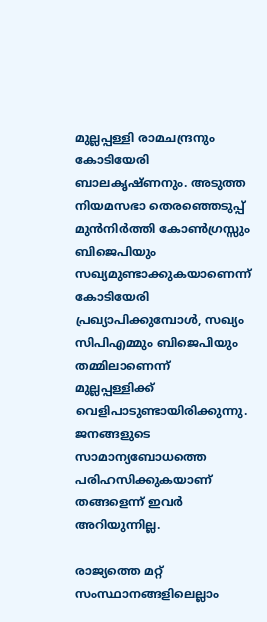മുല്ലപ്പള്ളി രാമചന്ദ്രനും കോടിയേരി ബാലകൃഷ്ണനും. അടുത്ത നിയമസഭാ തെരഞ്ഞെടുപ്പ് മുന്‍നിര്‍ത്തി കോണ്‍ഗ്രസ്സും ബിജെപിയും സഖ്യമുണ്ടാക്കുകയാണെന്ന് കോടിയേരി പ്രഖ്യാപിക്കുമ്പോള്‍, സഖ്യം സിപിഎമ്മും ബിജെപിയും തമ്മിലാണെന്ന് മുല്ലപ്പള്ളിക്ക് വെളിപാടുണ്ടായിരിക്കുന്നു. ജനങ്ങളുടെ സാമാന്യബോധത്തെ പരിഹസിക്കുകയാണ് തങ്ങളെന്ന് ഇവര്‍ അറിയുന്നില്ല.

രാജ്യത്തെ മറ്റ് സംസ്ഥാനങ്ങളിലെല്ലാം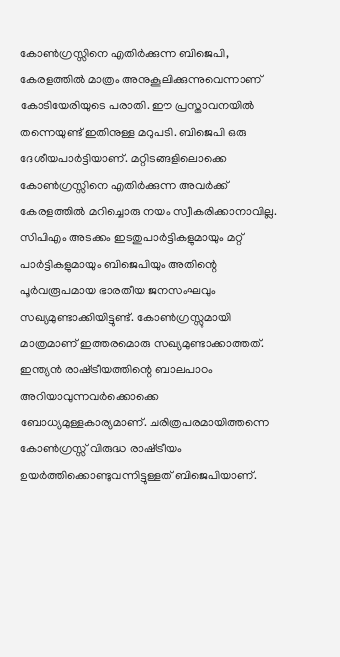കോണ്‍ഗ്രസ്സിനെ എതിര്‍ക്കുന്ന ബിജെപി,  കേരളത്തില്‍ മാത്രം അനുകൂലിക്കുന്നുവെന്നാണ് കോടിയേരിയുടെ പരാതി. ഈ പ്രസ്താവനയില്‍ തന്നെയുണ്ട് ഇതിനുള്ള മറുപടി. ബിജെപി ഒരു ദേശീയപാര്‍ട്ടിയാണ്. മറ്റിടങ്ങളിലൊക്കെ കോണ്‍ഗ്രസ്സിനെ എതിര്‍ക്കുന്ന അവര്‍ക്ക് കേരളത്തില്‍ മറിച്ചൊരു നയം സ്വീകരിക്കാനാവില്ല. സിപിഎം അടക്കം ഇടതുപാര്‍ട്ടികളുമായും മറ്റ് പാര്‍ട്ടികളുമായും ബിജെപിയും അതിന്റെ പൂര്‍വരൂപമായ ഭാരതീയ ജനസംഘവും സഖ്യമുണ്ടാക്കിയിട്ടുണ്ട്. കോണ്‍ഗ്രസ്സുമായി മാത്രമാണ് ഇത്തരമൊരു സഖ്യമുണ്ടാക്കാത്തത്. ഇന്ത്യന്‍ രാഷ്‌ട്രീയത്തിന്റെ ബാലപാഠം അറിയാവുന്നവര്‍ക്കൊക്കെ ബോധ്യമുള്ളകാര്യമാണ്. ചരിത്രപരമായിത്തന്നെ കോണ്‍ഗ്രസ്സ് വിരുദ്ധ രാഷ്‌ട്രീയം ഉയര്‍ത്തിക്കൊണ്ടുവന്നിട്ടുള്ളത് ബിജെപിയാണ്.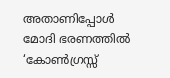അതാണിപ്പോള്‍ മോദി ഭരണത്തില്‍ ‘കോണ്‍ഗ്രസ്സ്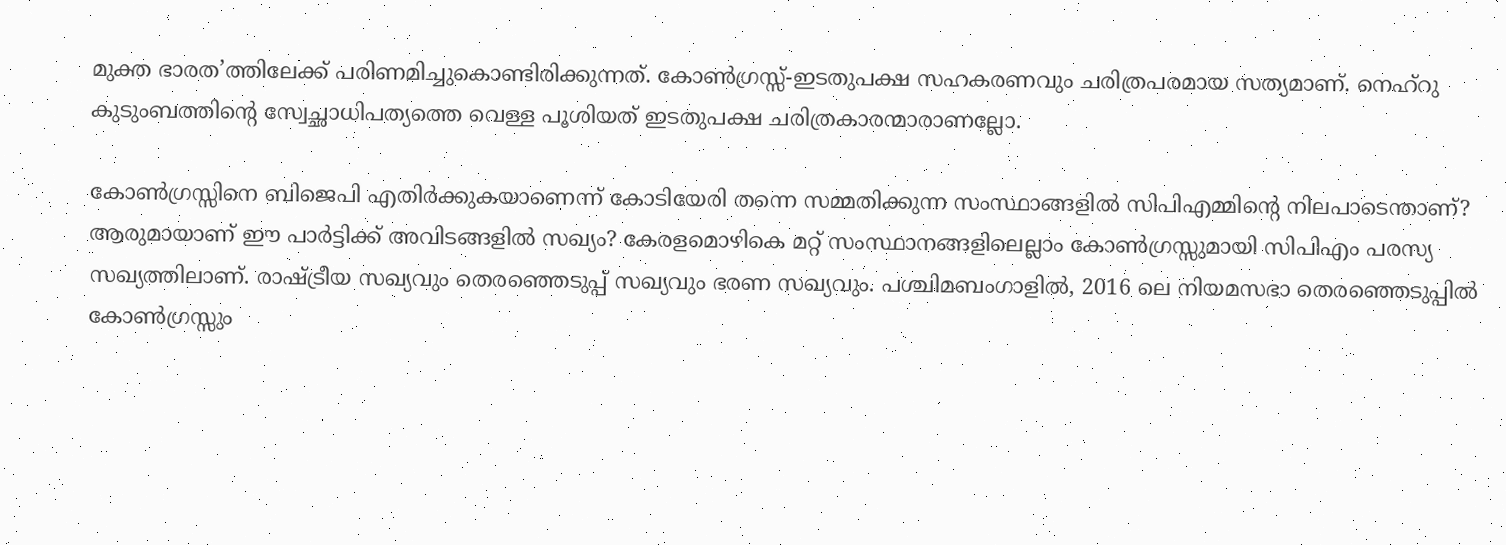മുക്ത ഭാരത’ത്തിലേക്ക് പരിണമിച്ചുകൊണ്ടിരിക്കുന്നത്. കോണ്‍ഗ്രസ്സ്-ഇടതുപക്ഷ സഹകരണവും ചരിത്രപരമായ സത്യമാണ്. നെഹ്‌റു കുടുംബത്തിന്റെ സ്വേച്ഛാധിപത്യത്തെ വെള്ള പൂശിയത് ഇടതുപക്ഷ ചരിത്രകാരന്മാരാണല്ലോ.

കോണ്‍ഗ്രസ്സിനെ ബിജെപി എതിര്‍ക്കുകയാണെന്ന് കോടിയേരി തന്നെ സമ്മതിക്കുന്ന സംസ്ഥാങ്ങളില്‍ സിപിഎമ്മിന്റെ നിലപാടെന്താണ്? ആരുമായാണ് ഈ പാര്‍ട്ടിക്ക് അവിടങ്ങളില്‍ സഖ്യം? കേരളമൊഴികെ മറ്റ് സംസ്ഥാനങ്ങളിലെല്ലാം കോണ്‍ഗ്രസ്സുമായി സിപിഎം പരസ്യ സഖ്യത്തിലാണ്. രാഷ്‌ട്രീയ സഖ്യവും തെരഞ്ഞെടുപ്പ് സഖ്യവും ഭരണ സഖ്യവും. പശ്ചിമബംഗാളില്‍, 2016 ലെ നിയമസഭാ തെരഞ്ഞെടുപ്പില്‍ കോണ്‍ഗ്രസ്സും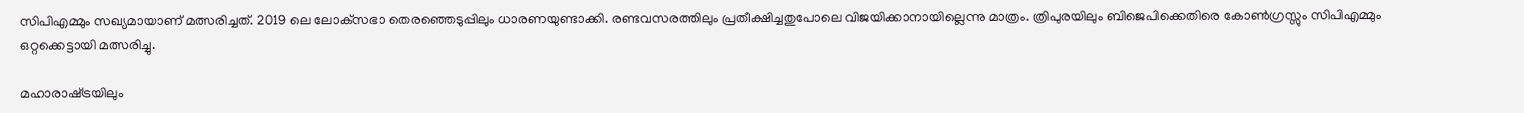സിപിഎമ്മും സഖ്യമായാണ് മത്സരിച്ചത്. 2019 ലെ ലോക്‌സഭാ തെരഞ്ഞെടുപ്പിലും ധാരണയുണ്ടാക്കി. രണ്ടവസരത്തിലും പ്രതീക്ഷിച്ചതുപോലെ വിജയിക്കാനായില്ലെന്നു മാത്രം. ത്രിപുരയിലും ബിജെപിക്കെതിരെ കോണ്‍ഗ്രസ്സും സിപിഎമ്മും ഒറ്റക്കെട്ടായി മത്സരിച്ചു.

മഹാരാഷ്‌ട്രയിലും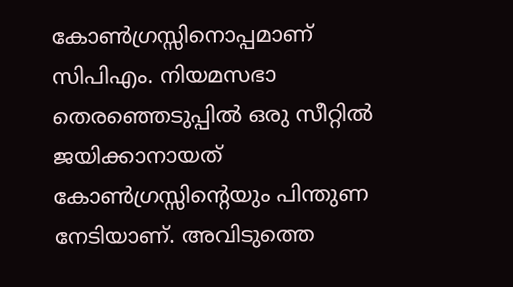കോണ്‍ഗ്രസ്സിനൊപ്പമാണ് സിപിഎം. നിയമസഭാ തെരഞ്ഞെടുപ്പില്‍ ഒരു സീറ്റില്‍ ജയിക്കാനായത് കോണ്‍ഗ്രസ്സിന്റെയും പിന്തുണ നേടിയാണ്. അവിടുത്തെ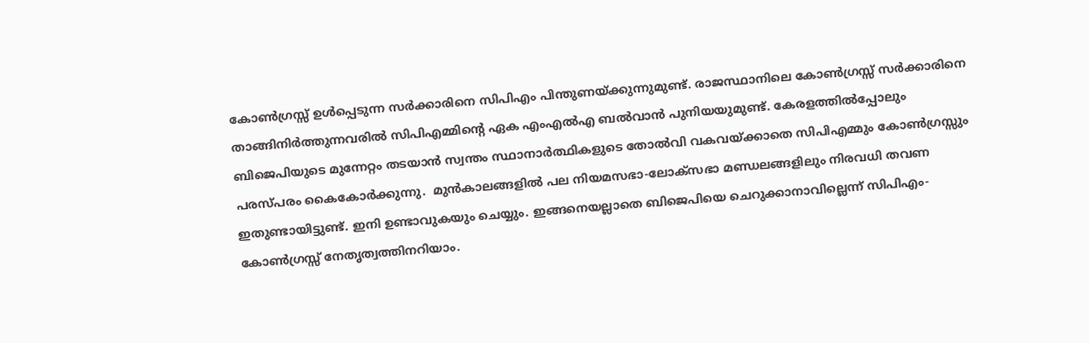കോണ്‍ഗ്രസ്സ് ഉള്‍പ്പെടുന്ന സര്‍ക്കാരിനെ സിപിഎം പിന്തുണയ്‌ക്കുന്നുമുണ്ട്. രാജസ്ഥാനിലെ കോണ്‍ഗ്രസ്സ് സര്‍ക്കാരിനെ താങ്ങിനിര്‍ത്തുന്നവരില്‍ സിപിഎമ്മിന്റെ ഏക എംഎല്‍എ ബല്‍വാന്‍ പുനിയയുമുണ്ട്. കേരളത്തില്‍പ്പോലും ബിജെപിയുടെ മുന്നേറ്റം തടയാന്‍ സ്വന്തം സ്ഥാനാര്‍ത്ഥികളുടെ തോല്‍വി വകവയ്‌ക്കാതെ സിപിഎമ്മും കോണ്‍ഗ്രസ്സും പരസ്പരം കൈകോര്‍ക്കുന്നു.  മുന്‍കാലങ്ങളില്‍ പല നിയമസഭാ-ലോക്‌സഭാ മണ്ഡലങ്ങളിലും നിരവധി തവണ ഇതുണ്ടായിട്ടുണ്ട്. ഇനി ഉണ്ടാവുകയും ചെയ്യും. ഇങ്ങനെയല്ലാതെ ബിജെപിയെ ചെറുക്കാനാവില്ലെന്ന് സിപിഎം-കോണ്‍ഗ്രസ്സ് നേതൃത്വത്തിനറിയാം.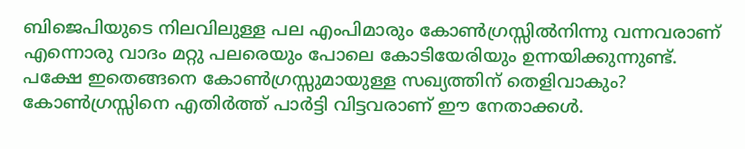ബിജെപിയുടെ നിലവിലുള്ള പല എംപിമാരും കോണ്‍ഗ്രസ്സില്‍നിന്നു വന്നവരാണ് എന്നൊരു വാദം മറ്റു പലരെയും പോലെ കോടിയേരിയും ഉന്നയിക്കുന്നുണ്ട്.  പക്ഷേ ഇതെങ്ങനെ കോണ്‍ഗ്രസ്സുമായുള്ള സഖ്യത്തിന് തെളിവാകും? കോണ്‍ഗ്രസ്സിനെ എതിര്‍ത്ത് പാര്‍ട്ടി വിട്ടവരാണ് ഈ നേതാക്കള്‍.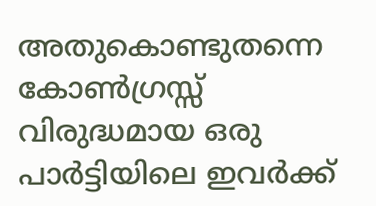അതുകൊണ്ടുതന്നെ കോണ്‍ഗ്രസ്സ് വിരുദ്ധമായ ഒരു പാര്‍ട്ടിയിലെ ഇവര്‍ക്ക്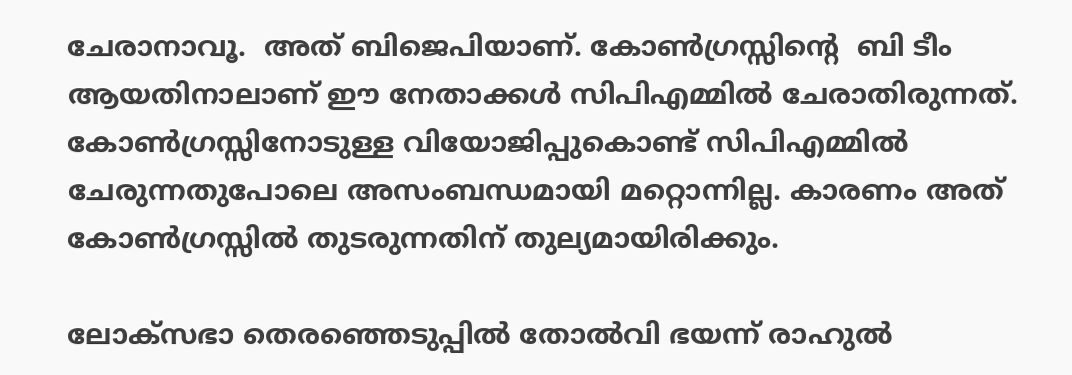ചേരാനാവൂ.  അത് ബിജെപിയാണ്. കോണ്‍ഗ്രസ്സിന്റെ  ബി ടീം ആയതിനാലാണ് ഈ നേതാക്കള്‍ സിപിഎമ്മില്‍ ചേരാതിരുന്നത്. കോണ്‍ഗ്രസ്സിനോടുള്ള വിയോജിപ്പുകൊണ്ട് സിപിഎമ്മില്‍ ചേരുന്നതുപോലെ അസംബന്ധമായി മറ്റൊന്നില്ല. കാരണം അത് കോണ്‍ഗ്രസ്സില്‍ തുടരുന്നതിന് തുല്യമായിരിക്കും.

ലോക്‌സഭാ തെരഞ്ഞെടുപ്പില്‍ തോല്‍വി ഭയന്ന് രാഹുല്‍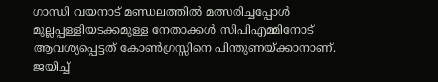ഗാന്ധി വയനാട് മണ്ഡലത്തില്‍ മത്സരിച്ചപ്പോള്‍ മുല്ലപ്പള്ളിയടക്കമുള്ള നേതാക്കള്‍ സിപിഎമ്മിനോട് ആവശ്യപ്പെട്ടത് കോണ്‍ഗ്രസ്സിനെ പിന്തുണയ്‌ക്കാനാണ്. ജയിച്ച്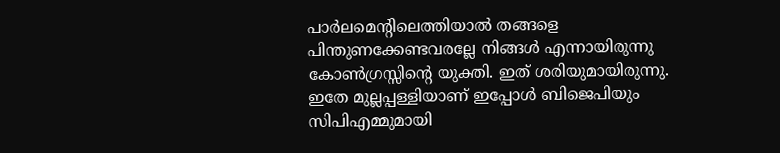പാര്‍ലമെന്റിലെത്തിയാല്‍ തങ്ങളെ പിന്തുണക്കേണ്ടവരല്ലേ നിങ്ങള്‍ എന്നായിരുന്നു കോണ്‍ഗ്രസ്സിന്റെ യുക്തി. ഇത് ശരിയുമായിരുന്നു. ഇതേ മുല്ലപ്പള്ളിയാണ് ഇപ്പോള്‍ ബിജെപിയും സിപിഎമ്മുമായി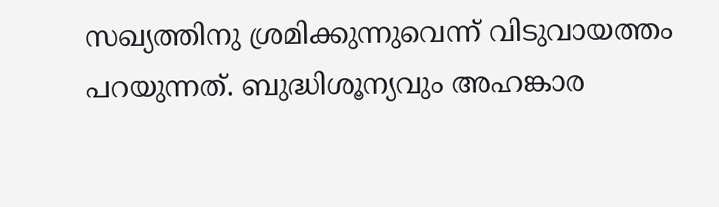സഖ്യത്തിനു ശ്രമിക്കുന്നുവെന്ന് വിടുവായത്തം പറയുന്നത്. ബുദ്ധിശൂന്യവും അഹങ്കാര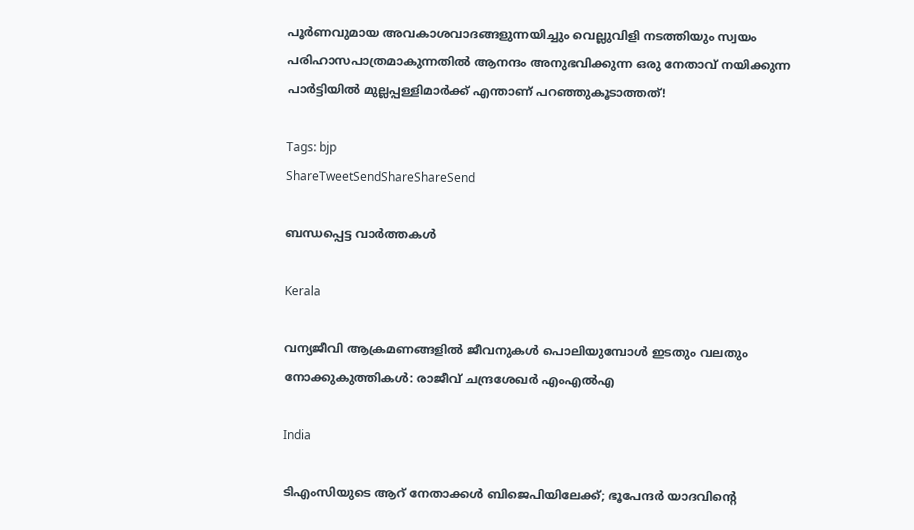പൂര്‍ണവുമായ അവകാശവാദങ്ങളുന്നയിച്ചും വെല്ലുവിളി നടത്തിയും സ്വയം പരിഹാസപാത്രമാകുന്നതില്‍ ആനന്ദം അനുഭവിക്കുന്ന ഒരു നേതാവ് നയിക്കുന്ന പാര്‍ട്ടിയില്‍ മുല്ലപ്പള്ളിമാര്‍ക്ക് എന്താണ് പറഞ്ഞുകൂടാത്തത്!

Tags: bjp
ShareTweetSendShareShareSend

ബന്ധപ്പെട്ട വാര്‍ത്തകള്‍

Kerala

വന്യജീവി ആക്രമണങ്ങളിൽ ജീവനുകൾ പൊലിയുമ്പോൾ ഇടതും വലതും നോക്കുകുത്തികൾ: രാജീവ് ചന്ദ്രശേഖർ എംഎൽഎ

India

ടിഎംസിയുടെ ആറ് നേതാക്കൾ ബിജെപിയിലേക്ക്; ഭൂപേന്ദർ യാദവിന്റെ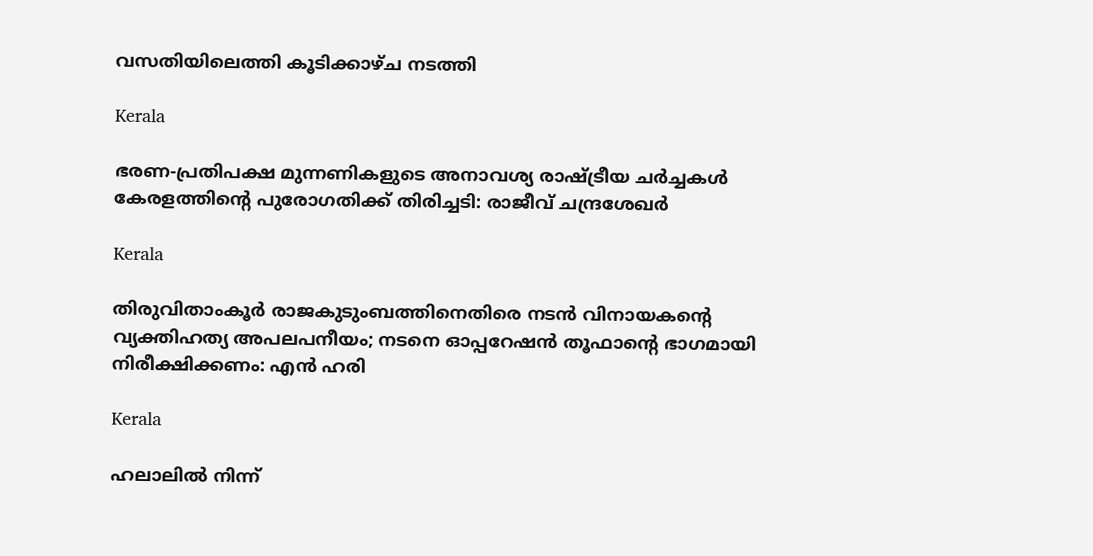വസതിയിലെത്തി കൂടിക്കാഴ്ച നടത്തി

Kerala

ഭരണ-പ്രതിപക്ഷ മുന്നണികളുടെ അനാവശ്യ രാഷ്‌ട്രീയ ചർച്ചകൾ കേരളത്തിന്റെ പുരോഗതിക്ക് തിരിച്ചടി: രാജീവ് ചന്ദ്രശേഖർ

Kerala

തിരുവിതാംകൂർ രാജകുടുംബത്തിനെതിരെ നടൻ വിനായകന്റെ വ്യക്തിഹത്യ അപലപനീയം; നടനെ ഓപ്പറേഷൻ തൂഫാന്റെ ഭാഗമായി നിരീക്ഷിക്കണം: എൻ ഹരി

Kerala

ഹലാലില്‍ നിന്ന്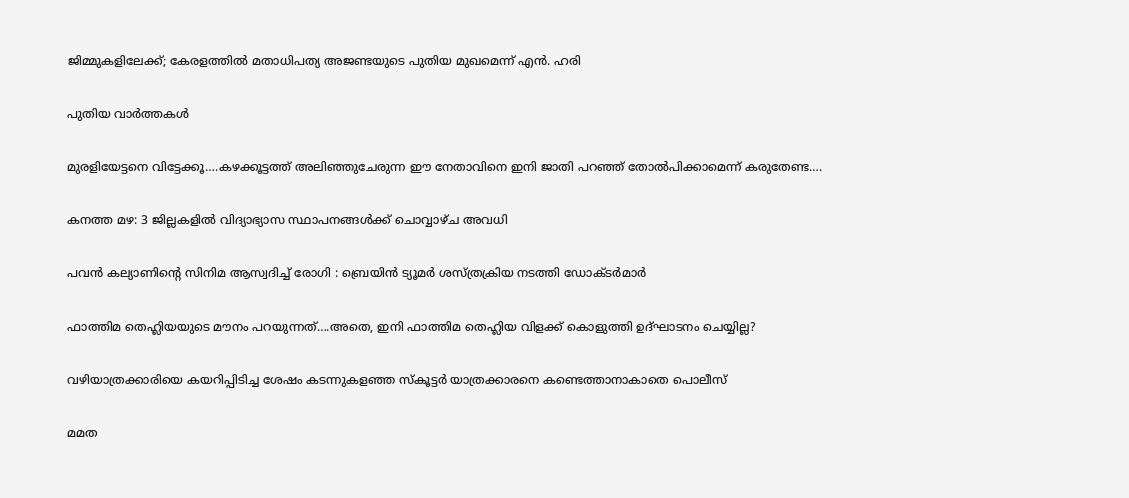ജിമ്മുകളിലേക്ക്; കേരളത്തില്‍ മതാധിപത്യ അജണ്ടയുടെ പുതിയ മുഖമെന്ന് എന്‍. ഹരി

പുതിയ വാര്‍ത്തകള്‍

മുരളിയേട്ടനെ വിട്ടേക്കൂ….കഴക്കൂട്ടത്ത് അലിഞ്ഞുചേരുന്ന ഈ നേതാവിനെ ഇനി ജാതി പറഞ്ഞ് തോല്‍പിക്കാമെന്ന് കരുതേണ്ട….

കനത്ത മഴ: 3 ജില്ലകളില്‍ വിദ്യാഭ്യാസ സ്ഥാപനങ്ങള്‍ക്ക് ചൊവ്വാഴ്ച അവധി

പവൻ കല്യാണിന്റെ സിനിമ ആസ്വദിച്ച് രോഗി : ബ്രെയിൻ ട്യൂമർ ശസ്ത്രക്രിയ നടത്തി ഡോക്ടർമാർ

ഫാത്തിമ തെഹ്ലിയയുടെ മൗനം പറയുന്നത്….അതെ, ഇനി ഫാത്തിമ തെഹ്ലിയ വിളക്ക് കൊളുത്തി ഉദ്ഘാടനം ചെയ്യില്ല?

വഴിയാത്രക്കാരിയെ കയറിപ്പിടിച്ച ശേഷം കടന്നുകളഞ്ഞ സ്‌കൂട്ടര്‍ യാത്രക്കാരനെ കണ്ടെത്താനാകാതെ പൊലീസ്

മമത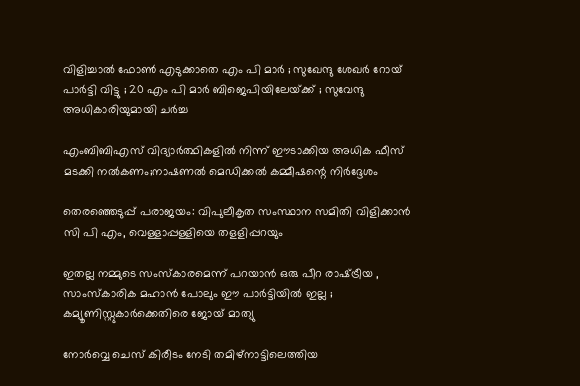വിളിച്ചാൽ ഫോൺ എടുക്കാതെ എം പി മാർ ; സുഖേന്ദു ശേഖർ റോയ് പാർട്ടി വിട്ടു ; 20 എം പി മാർ ബിജെപിയിലേയ്‌ക്ക് ; സുവേന്ദു അധികാരിയുമായി ചർച്ച

എംബിബിഎസ് വിദ്യാര്‍ത്ഥികളില്‍ നിന്ന് ഈടാക്കിയ അധിക ഫീസ് മടക്കി നല്‍കണം;നാഷണല്‍ മെഡിക്കല്‍ കമ്മീഷന്റെ നിര്‍ദ്ദേശം

തെരഞ്ഞെടുപ്പ് പരാജയം: വിപുലീകൃത സംസ്ഥാന സമിതി വിളിക്കാന്‍ സി പി എം, വെള്ളാപ്പള്ളിയെ തളളിപ്പറയും

ഇതല്ല നമ്മുടെ സംസ്കാരമെന്ന് പറയാൻ ഒരു പീറ രാഷ്‌ട്രീയ , സാംസ്കാരിക മഹാൻ പോലും ഈ പാർട്ടിയിൽ ഇല്ല ; കമ്യൂണിസ്റ്റുകാർക്കെതിരെ ജോയ് മാത്യു

നോര്‍വ്വെ ചെസ് കിരീടം നേടി തമിഴ്നാട്ടിലെത്തിയ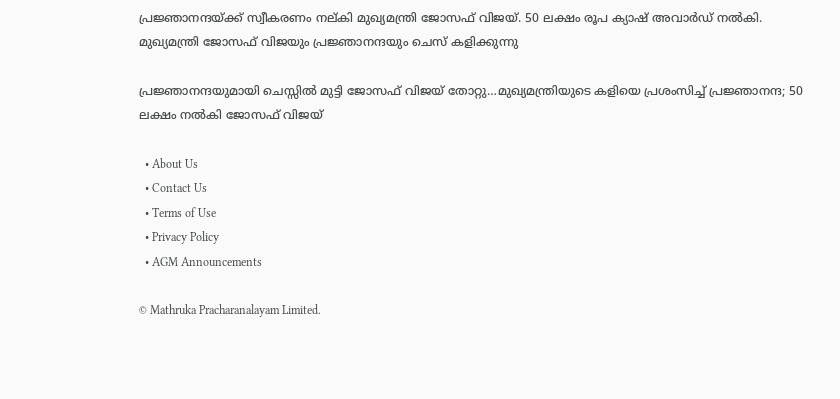പ്രജ്ഞാനന്ദയ്ക്ക് സ്വീകരണം നല‍്കി മുഖ്യമന്ത്രി ജോസഫ് വിജയ്. 50 ലക്ഷം രൂപ ക്യാഷ് അവാര്‍ഡ് നല്‍കി. മുഖ്യമന്ത്രി ജോസഫ് വിജയും പ്രജ്ഞാനന്ദയും ചെസ് കളിക്കുന്നു

പ്രജ്ഞാനന്ദയുമായി ചെസ്സില്‍ മുട്ടി ജോസഫ് വിജയ് തോറ്റു…മുഖ്യമന്ത്രിയുടെ കളിയെ പ്രശംസിച്ച് പ്രജ്ഞാനന്ദ; 50 ലക്ഷം നല്‍കി ജോസഫ് വിജയ്

  • About Us
  • Contact Us
  • Terms of Use
  • Privacy Policy
  • AGM Announcements

© Mathruka Pracharanalayam Limited.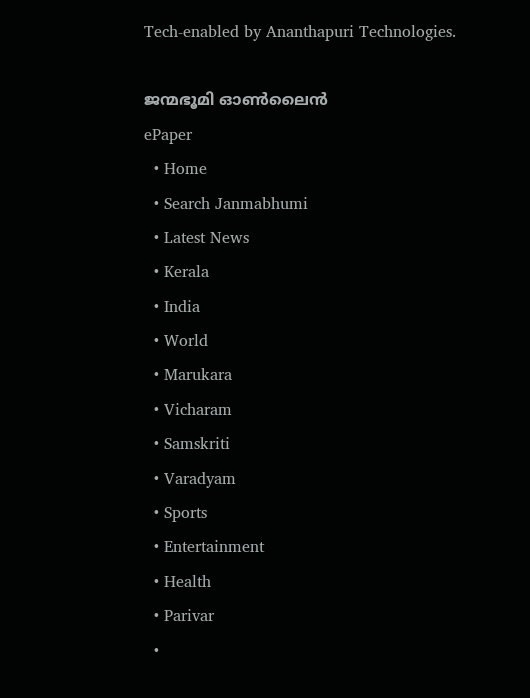Tech-enabled by Ananthapuri Technologies.

ജന്മഭൂമി ഓണ്‍ലൈന്‍
ePaper
  • Home
  • Search Janmabhumi
  • Latest News
  • Kerala
  • India
  • World
  • Marukara
  • Vicharam
  • Samskriti
  • Varadyam
  • Sports
  • Entertainment
  • Health
  • Parivar
  •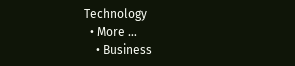Technology
  • More …
    • Business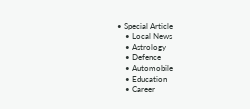• Special Article
    • Local News
    • Astrology
    • Defence
    • Automobile
    • Education
    • Career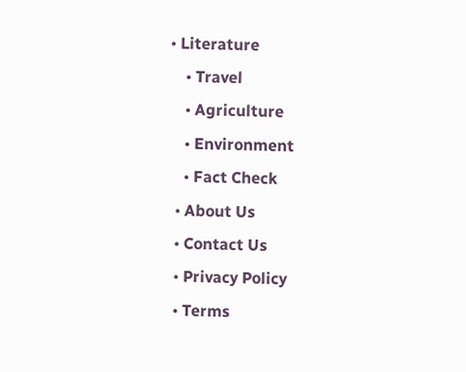• Literature
    • Travel
    • Agriculture
    • Environment
    • Fact Check
  • About Us
  • Contact Us
  • Privacy Policy
  • Terms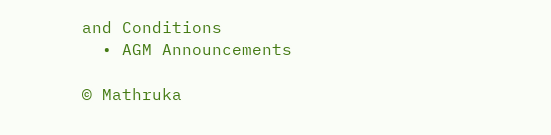and Conditions
  • AGM Announcements

© Mathruka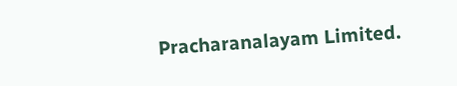Pracharanalayam Limited.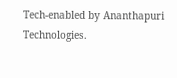Tech-enabled by Ananthapuri Technologies.